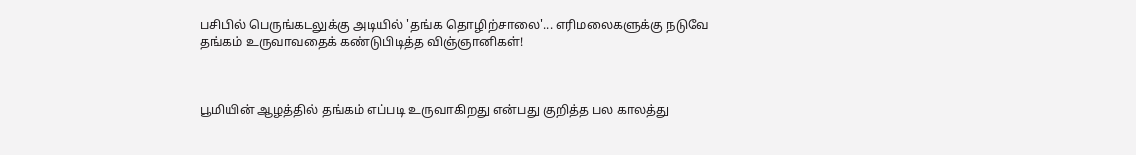பசிபில் பெருங்கடலுக்கு அடியில் 'தங்க தொழிற்சாலை'... எரிமலைகளுக்கு நடுவே தங்கம் உருவாவதைக் கண்டுபிடித்த விஞ்ஞானிகள்!



பூமியின் ஆழத்தில் தங்கம் எப்படி உருவாகிறது என்பது குறித்த பல காலத்து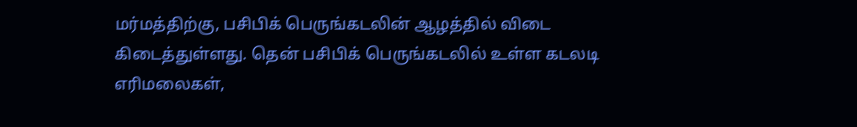மர்மத்திற்கு, பசிபிக் பெருங்கடலின் ஆழத்தில் விடை கிடைத்துள்ளது. தென் பசிபிக் பெருங்கடலில் உள்ள கடலடி எரிமலைகள்,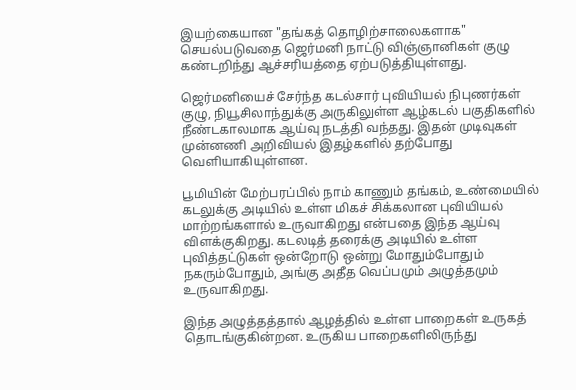இயற்கையான "தங்கத் தொழிற்சாலைகளாக" செயல்படுவதை ஜெர்மனி நாட்டு விஞ்ஞானிகள் குழு கண்டறிந்து ஆச்சரியத்தை ஏற்படுத்தியுள்ளது.

ஜெர்மனியைச் சேர்ந்த கடல்சார் புவியியல் நிபுணர்கள் குழு, நியூசிலாந்துக்கு அருகிலுள்ள ஆழ்கடல் பகுதிகளில் நீண்டகாலமாக ஆய்வு நடத்தி வந்தது. இதன் முடிவுகள் முன்னணி அறிவியல் இதழ்களில் தற்போது வெளியாகியுள்ளன.

பூமியின் மேற்பரப்பில் நாம் காணும் தங்கம், உண்மையில் கடலுக்கு அடியில் உள்ள மிகச் சிக்கலான புவியியல் மாற்றங்களால் உருவாகிறது என்பதை இந்த ஆய்வு விளக்குகிறது. கடலடித் தரைக்கு அடியில் உள்ள புவித்தட்டுகள் ஒன்றோடு ஒன்று மோதும்போதும் நகரும்போதும், அங்கு அதீத வெப்பமும் அழுத்தமும் உருவாகிறது.

இந்த அழுத்தத்தால் ஆழத்தில் உள்ள பாறைகள் உருகத் தொடங்குகின்றன. உருகிய பாறைகளிலிருந்து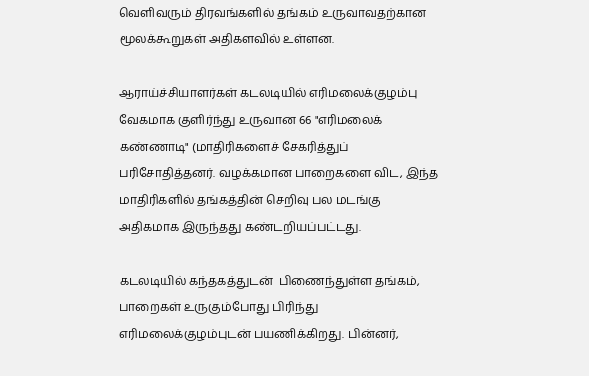வெளிவரும் திரவங்களில் தங்கம் உருவாவதற்கான மூலக்கூறுகள் அதிகளவில் உள்ளன.

ஆராய்ச்சியாளர்கள் கடலடியில் எரிமலைக்குழம்பு வேகமாக குளிர்ந்து உருவான 66 "எரிமலைக் கண்ணாடி" (மாதிரிகளைச் சேகரித்துப் பரிசோதித்தனர். வழக்கமான பாறைகளை விட, இந்த மாதிரிகளில் தங்கத்தின் செறிவு பல மடங்கு அதிகமாக இருந்தது கண்டறியப்பட்டது.

கடலடியில் கந்தகத்துடன்  பிணைந்துள்ள தங்கம், பாறைகள் உருகும்போது பிரிந்து எரிமலைக்குழம்புடன் பயணிக்கிறது. பின்னர்,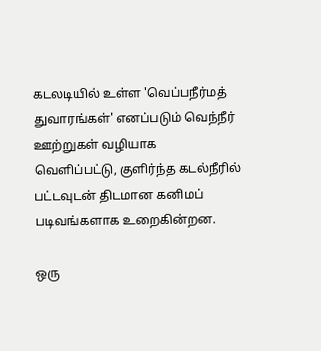கடலடியில் உள்ள 'வெப்பநீர்மத் துவாரங்கள்' எனப்படும் வெந்நீர் ஊற்றுகள் வழியாக வெளிப்பட்டு, குளிர்ந்த கடல்நீரில் பட்டவுடன் திடமான கனிமப் படிவங்களாக உறைகின்றன.

ஒரு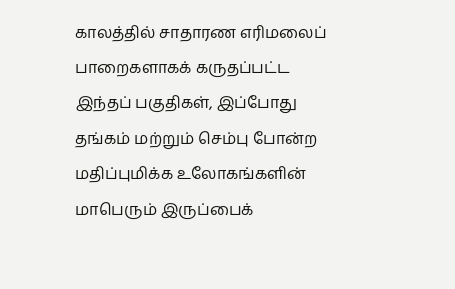காலத்தில் சாதாரண எரிமலைப் பாறைகளாகக் கருதப்பட்ட இந்தப் பகுதிகள், இப்போது தங்கம் மற்றும் செம்பு போன்ற மதிப்புமிக்க உலோகங்களின் மாபெரும் இருப்பைக்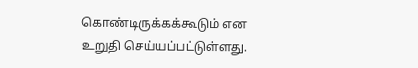கொண்டிருக்கக்கூடும் என உறுதி செய்யப்பட்டுள்ளது.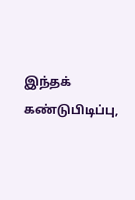இந்தக் கண்டுபிடிப்பு,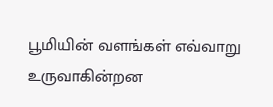பூமியின் வளங்கள் எவ்வாறு உருவாகின்றன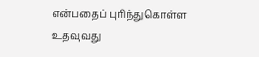என்பதைப் புரிந்துகொள்ள உதவுவது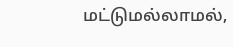மட்டுமல்லாமல்,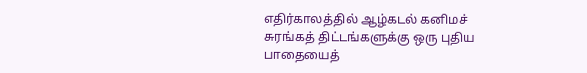எதிர்காலத்தில் ஆழ்கடல் கனிமச் சுரங்கத் திட்டங்களுக்கு ஒரு புதிய பாதையைத்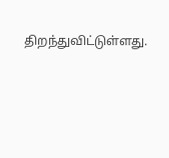திறந்துவிட்டுள்ளது.